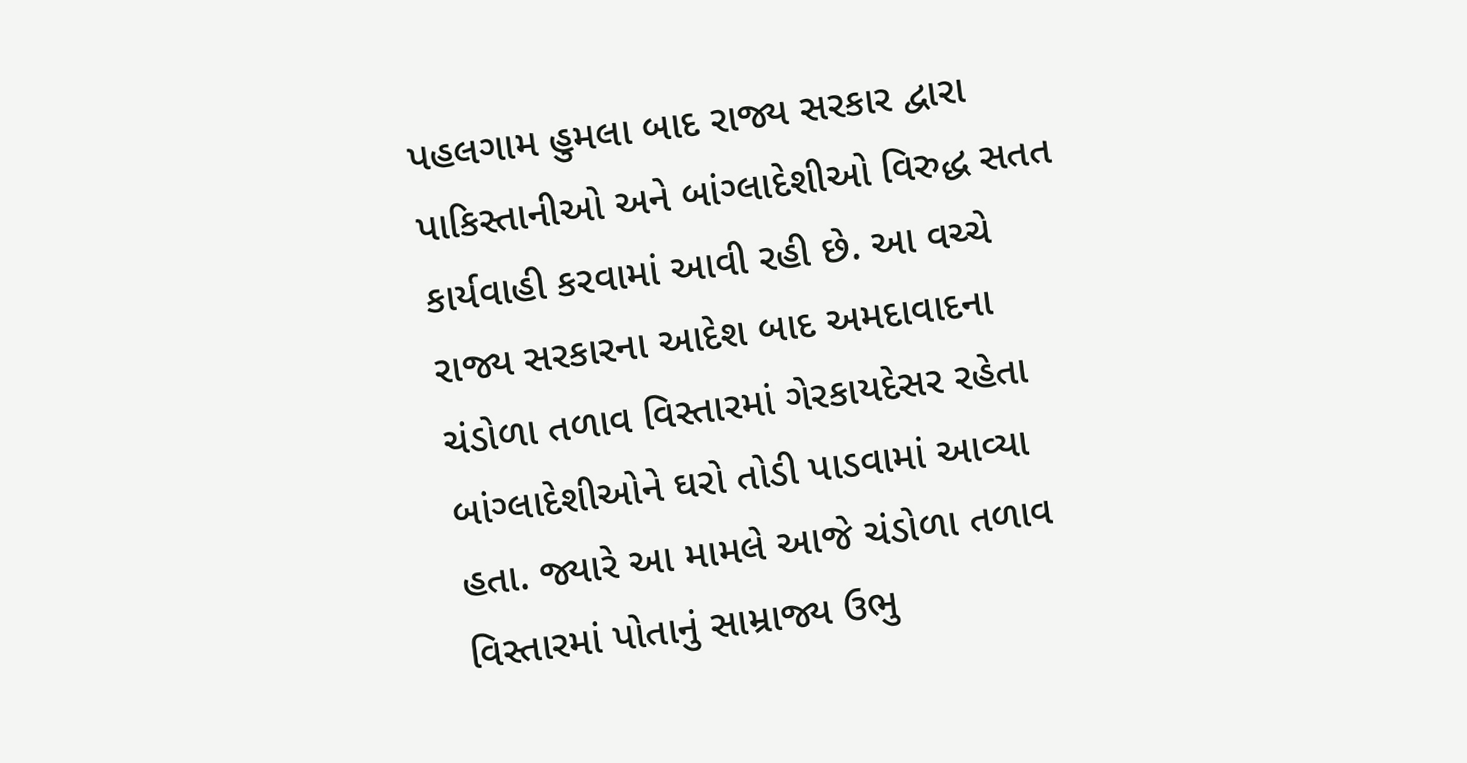પહલગામ હુમલા બાદ રાજ્ય સરકાર દ્વારા પાકિસ્તાનીઓ અને બાંગ્લાદેશીઓ વિરુદ્ધ સતત કાર્યવાહી કરવામાં આવી રહી છે. આ વચ્ચે રાજ્ય સરકારના આદેશ બાદ અમદાવાદના ચંડોળા તળાવ વિસ્તારમાં ગેરકાયદેસર રહેતા બાંગ્લાદેશીઓને ઘરો તોડી પાડવામાં આવ્યા હતા. જ્યારે આ મામલે આજે ચંડોળા તળાવ વિસ્તારમાં પોતાનું સામ્રાજ્ય ઉભુ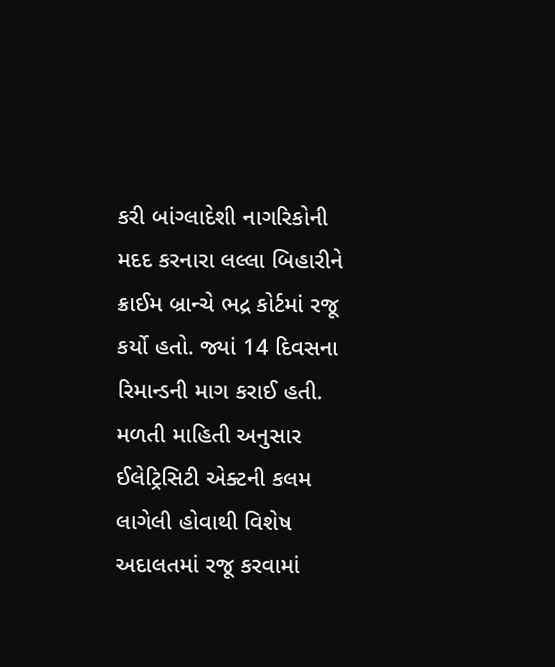કરી બાંગ્લાદેશી નાગરિકોની મદદ કરનારા લલ્લા બિહારીને ક્રાઈમ બ્રાન્ચે ભદ્ર કોર્ટમાં રજૂ કર્યો હતો. જ્યાં 14 દિવસના રિમાન્ડની માગ કરાઈ હતી.
મળતી માહિતી અનુસાર ઈલેટ્રિસિટી એક્ટની કલમ લાગેલી હોવાથી વિશેષ અદાલતમાં રજૂ કરવામાં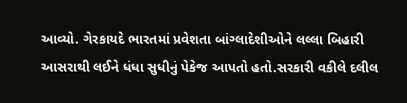આવ્યો. ગેરકાયદે ભારતમાં પ્રવેશતા બાંગ્લાદેશીઓને લલ્લા બિહારી આસરાથી લઈને ધંધા સુધીનું પેકેજ આપતો હતો.સરકારી વકીલે દલીલ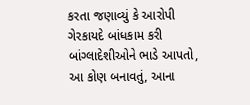કરતા જણાવ્યું કે આરોપી ગેરકાયદે બાંધકામ કરી બાંગ્લાદેશીઓને ભાડે આપતો, આ કોણ બનાવતું, આના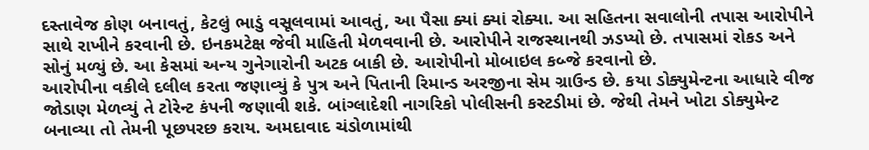દસ્તાવેજ કોણ બનાવતું, કેટલું ભાડું વસૂલવામાં આવતું, આ પૈસા ક્યાં ક્યાં રોક્યા. આ સહિતના સવાલોની તપાસ આરોપીને સાથે રાખીને કરવાની છે. ઇનકમટેક્ષ જેવી માહિતી મેળવવાની છે. આરોપીને રાજસ્થાનથી ઝડપ્યો છે. તપાસમાં રોકડ અને સોનું મળ્યું છે. આ કેસમાં અન્ય ગુનેગારોની અટક બાકી છે. આરોપીનો મોબાઇલ કબ્જે કરવાનો છે.
આરોપીના વકીલે દલીલ કરતા જણાવ્યું કે પુત્ર અને પિતાની રિમાન્ડ અરજીના સેમ ગ્રાઉન્ડ છે. કયા ડોક્યુમેન્ટના આધારે વીજ જોડાણ મેળવ્યું તે ટોરેન્ટ કંપની જણાવી શકે. બાંગ્લાદેશી નાગરિકો પોલીસની કસ્ટડીમાં છે. જેથી તેમને ખોટા ડોક્યુમેન્ટ બનાવ્યા તો તેમની પૂછપરછ કરાય. અમદાવાદ ચંડોળામાંથી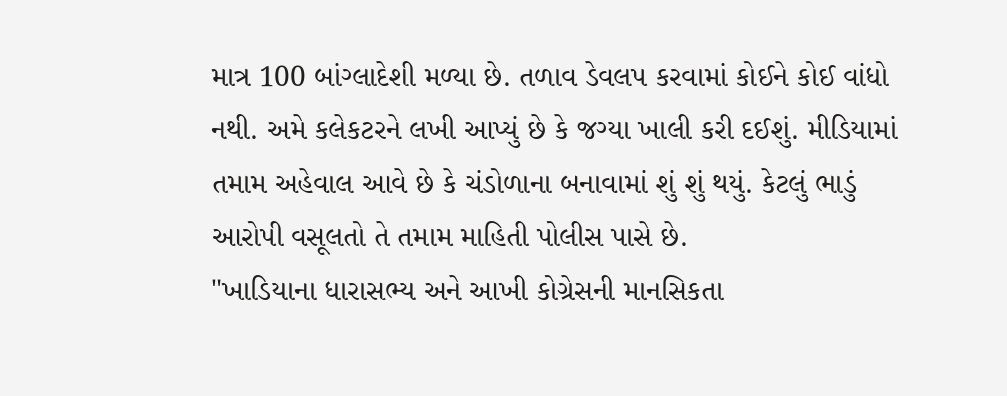માત્ર 100 બાંગ્લાદેશી મળ્યા છે. તળાવ ડેવલપ કરવામાં કોઈને કોઈ વાંધો નથી. અમે કલેકટરને લખી આપ્યું છે કે જગ્યા ખાલી કરી દઈશું. મીડિયામાં તમામ અહેવાલ આવે છે કે ચંડોળાના બનાવામાં શું શું થયું. કેટલું ભાડું આરોપી વસૂલતો તે તમામ માહિતી પોલીસ પાસે છે.
"ખાડિયાના ધારાસભ્ય અને આખી કોગ્રેસની માનસિકતા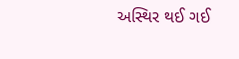અસ્થિર થઈ ગઈ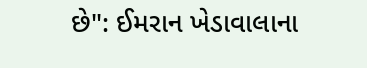છે": ઈમરાન ખેડાવાલાના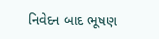નિવેદન બાદ ભૂષણ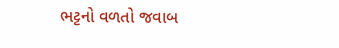ભટ્ટનો વળતો જવાબ